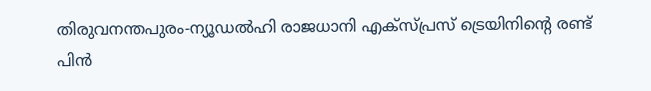തിരുവനന്തപുരം-ന്യൂഡൽഹി രാജധാനി എക്സ്പ്രസ് ട്രെയിനിന്റെ രണ്ട് പിൻ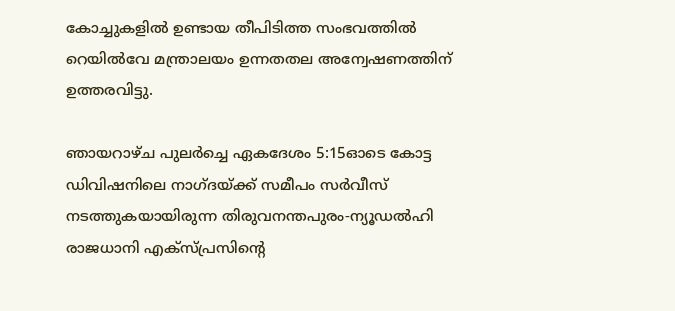കോച്ചുകളിൽ ഉണ്ടായ തീപിടിത്ത സംഭവത്തിൽ റെയിൽവേ മന്ത്രാലയം ഉന്നതതല അന്വേഷണത്തിന് ഉത്തരവിട്ടു.

ഞായറാഴ്ച പുലർച്ചെ ഏകദേശം 5:15ഓടെ കോട്ട ഡിവിഷനിലെ നാഗ്ദയ്ക്ക് സമീപം സർവീസ് നടത്തുകയായിരുന്ന തിരുവനന്തപുരം-ന്യൂഡൽഹി രാജധാനി എക്സ്പ്രസിന്റെ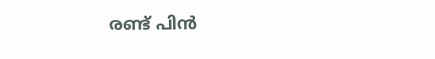രണ്ട് പിൻ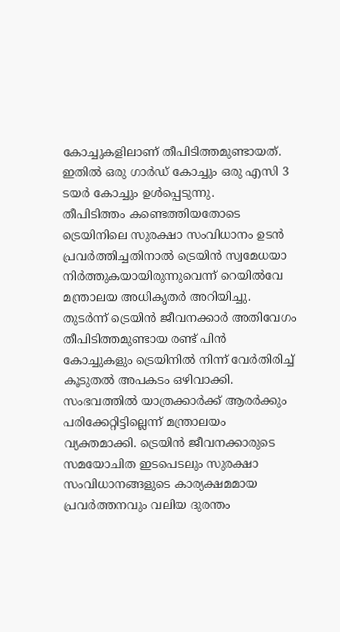കോച്ചുകളിലാണ് തീപിടിത്തമുണ്ടായത്. ഇതിൽ ഒരു ഗാർഡ് കോച്ചും ഒരു എസി 3 ടയർ കോച്ചും ഉൾപ്പെടുന്നു.
തീപിടിത്തം കണ്ടെത്തിയതോടെ ട്രെയിനിലെ സുരക്ഷാ സംവിധാനം ഉടൻ പ്രവർത്തിച്ചതിനാൽ ട്രെയിൻ സ്വമേധയാ നിർത്തുകയായിരുന്നുവെന്ന് റെയിൽവേ മന്ത്രാലയ അധികൃതർ അറിയിച്ചു. തുടർന്ന് ട്രെയിൻ ജീവനക്കാർ അതിവേഗം തീപിടിത്തമുണ്ടായ രണ്ട് പിൻ കോച്ചുകളും ട്രെയിനിൽ നിന്ന് വേർതിരിച്ച് കൂടുതൽ അപകടം ഒഴിവാക്കി.
സംഭവത്തിൽ യാത്രക്കാർക്ക് ആരർക്കും പരിക്കേറ്റിട്ടില്ലെന്ന് മന്ത്രാലയം വ്യക്തമാക്കി. ട്രെയിൻ ജീവനക്കാരുടെ സമയോചിത ഇടപെടലും സുരക്ഷാ സംവിധാനങ്ങളുടെ കാര്യക്ഷമമായ പ്രവർത്തനവും വലിയ ദുരന്തം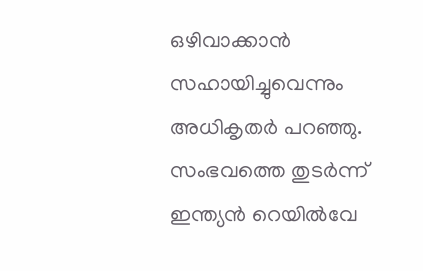ഒഴിവാക്കാൻ സഹായിച്ചുവെന്നും അധികൃതർ പറഞ്ഞു.
സംഭവത്തെ തുടർന്ന് ഇന്ത്യൻ റെയിൽവേ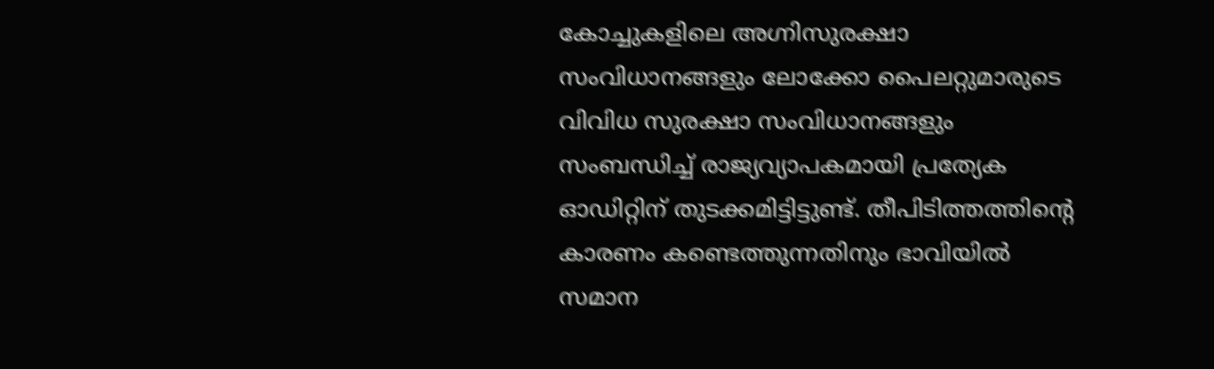കോച്ചുകളിലെ അഗ്നിസുരക്ഷാ സംവിധാനങ്ങളും ലോക്കോ പൈലറ്റുമാരുടെ വിവിധ സുരക്ഷാ സംവിധാനങ്ങളും സംബന്ധിച്ച് രാജ്യവ്യാപകമായി പ്രത്യേക ഓഡിറ്റിന് തുടക്കമിട്ടിട്ടുണ്ട്. തീപിടിത്തത്തിന്റെ കാരണം കണ്ടെത്തുന്നതിനും ഭാവിയിൽ സമാന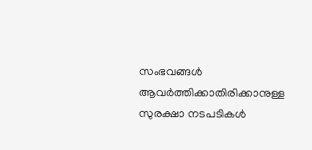സംഭവങ്ങൾ ആവർത്തിക്കാതിരിക്കാനുള്ള സുരക്ഷാ നടപടികൾ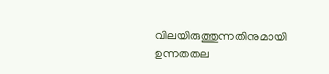വിലയിരുത്തുന്നതിനുമായി ഉന്നതതല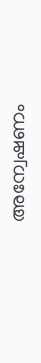അന്വേഷണം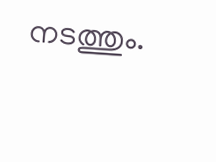നടത്തും.